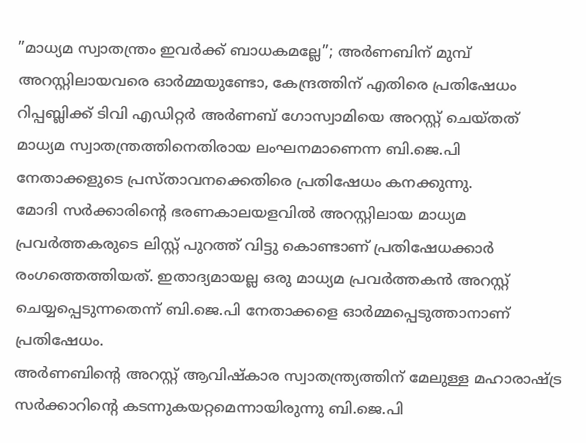”മാധ്യമ സ്വാതന്ത്രം ഇവർക്ക് ബാധകമല്ലേ”; അർണബിന് മുമ്പ് അറസ്റ്റിലായവരെ ഓർമ്മയുണ്ടോ, കേന്ദ്രത്തിന് എതിരെ പ്രതിഷേധം
റിപ്പബ്ലിക്ക് ടിവി എഡിറ്റർ അർണബ് ഗോസ്വാമിയെ അറസ്റ്റ് ചെയ്തത് മാധ്യമ സ്വാതന്ത്രത്തിനെതിരായ ലംഘനമാണെന്ന ബി.ജെ.പി നേതാക്കളുടെ പ്രസ്താവനക്കെതിരെ പ്രതിഷേധം കനക്കുന്നു.
മോദി സർക്കാരിന്റെ ഭരണകാലയളവിൽ അറസ്റ്റിലായ മാധ്യമ പ്രവർത്തകരുടെ ലിസ്റ്റ് പുറത്ത് വിട്ടു കൊണ്ടാണ് പ്രതിഷേധക്കാർ രംഗത്തെത്തിയത്. ഇതാദ്യമായല്ല ഒരു മാധ്യമ പ്രവർത്തകൻ അറസ്റ്റ് ചെയ്യപ്പെടുന്നതെന്ന് ബി.ജെ.പി നേതാക്കളെ ഓർമ്മപ്പെടുത്താനാണ് പ്രതിഷേധം.
അർണബിന്റെ അറസ്റ്റ് ആവിഷ്കാര സ്വാതന്ത്ര്യത്തിന് മേലുള്ള മഹാരാഷ്ട്ര സർക്കാറിന്റെ കടന്നുകയറ്റമെന്നായിരുന്നു ബി.ജെ.പി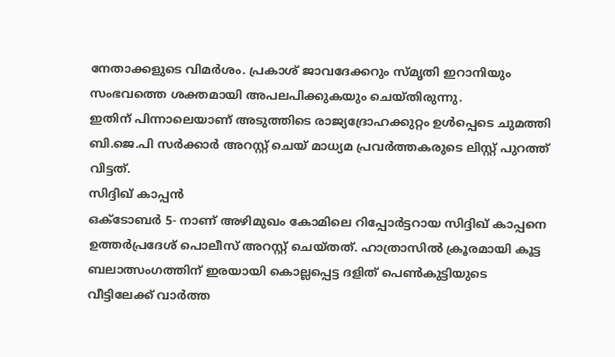നേതാക്കളുടെ വിമർശം. പ്രകാശ് ജാവദേക്കറും സ്മൃതി ഇറാനിയും സംഭവത്തെ ശക്തമായി അപലപിക്കുകയും ചെയ്തിരുന്നു.
ഇതിന് പിന്നാലെയാണ് അടുത്തിടെ രാജ്യദ്രോഹക്കുറ്റം ഉൾപ്പെടെ ചുമത്തി ബി.ജെ.പി സർക്കാർ അറസ്റ്റ് ചെയ് മാധ്യമ പ്രവർത്തകരുടെ ലിസ്റ്റ് പുറത്ത് വിട്ടത്.
സിദ്ദിഖ് കാപ്പൻ
ഒക്ടോബർ 5- നാണ് അഴിമുഖം കോമിലെ റിപ്പോർട്ടറായ സിദ്ദിഖ് കാപ്പനെ ഉത്തർപ്രദേശ് പൊലീസ് അറസ്റ്റ് ചെയ്തത്. ഹാത്രാസിൽ ക്രൂരമായി കൂട്ട ബലാത്സംഗത്തിന് ഇരയായി കൊല്ലപ്പെട്ട ദളിത് പെൺകുട്ടിയുടെ വീട്ടിലേക്ക് വാർത്ത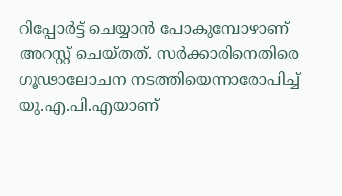റിപ്പോർട്ട് ചെയ്യാൻ പോകുമ്പോഴാണ് അറസ്റ്റ് ചെയ്തത്. സർക്കാരിനെതിരെ ഗൂഢാലോചന നടത്തിയെന്നാരോപിച്ച് യു.എ.പി.എയാണ്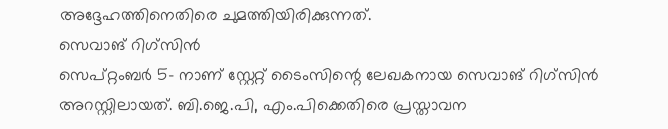അദ്ദേഹത്തിനെതിരെ ചുമത്തിയിരിക്കുന്നത്.
സെവാങ് റിഗ്സിൻ
സെപ്റ്റംബർ 5- നാണ് സ്റ്റേറ്റ് ടൈംസിന്റെ ലേഖകനായ സെവാങ് റിഗ്സിൻ അറസ്റ്റിലായത്. ബി.ജെ.പി, എം.പിക്കെതിരെ പ്രസ്താവന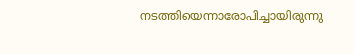നടത്തിയെന്നാരോപിച്ചായിരുന്നു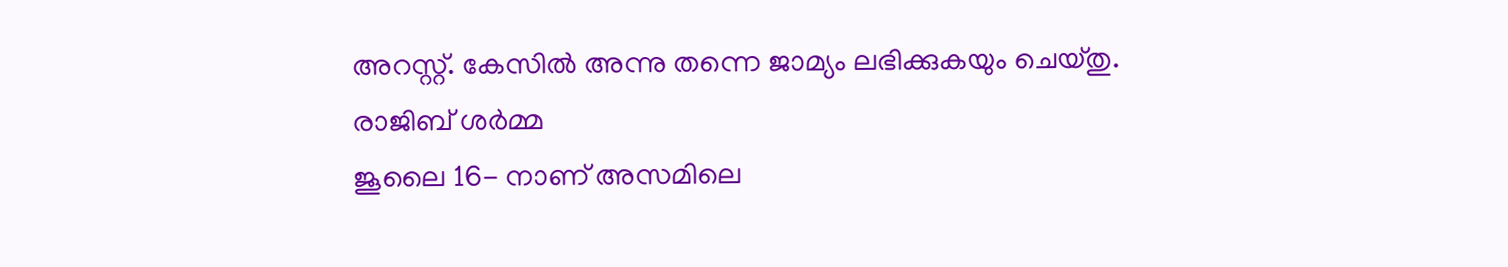അറസ്റ്റ്. കേസിൽ അന്നു തന്നെ ജാമ്യം ലഭിക്കുകയും ചെയ്തു.
രാജിബ് ശർമ്മ
ജൂലൈ 16- നാണ് അസമിലെ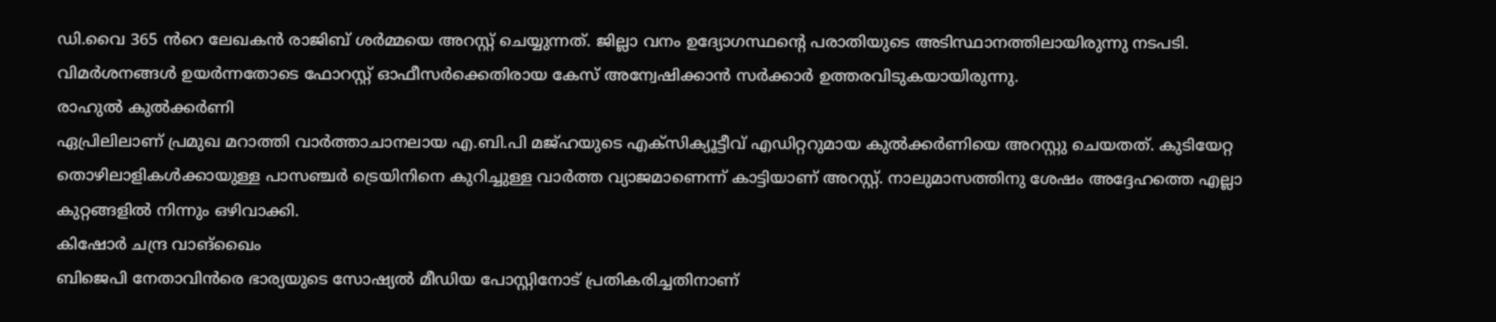ഡി.വൈ 365 ൻറെ ലേഖകൻ രാജിബ് ശർമ്മയെ അറസ്റ്റ് ചെയ്യുന്നത്. ജില്ലാ വനം ഉദ്യോഗസ്ഥന്റെ പരാതിയുടെ അടിസ്ഥാനത്തിലായിരുന്നു നടപടി. വിമർശനങ്ങൾ ഉയർന്നതോടെ ഫോറസ്റ്റ് ഓഫീസർക്കെതിരായ കേസ് അന്വേഷിക്കാൻ സർക്കാർ ഉത്തരവിടുകയായിരുന്നു.
രാഹുൽ കുൽക്കർണി
ഏപ്രിലിലാണ് പ്രമുഖ മറാത്തി വാർത്താചാനലായ എ.ബി.പി മജ്ഹയുടെ എക്സിക്യൂട്ടീവ് എഡിറ്ററുമായ കുൽക്കർണിയെ അറസ്റ്റു ചെയതത്. കുടിയേറ്റ തൊഴിലാളികൾക്കായുള്ള പാസഞ്ചർ ട്രെയിനിനെ കുറിച്ചുള്ള വാർത്ത വ്യാജമാണെന്ന് കാട്ടിയാണ് അറസ്റ്റ്. നാലുമാസത്തിനു ശേഷം അദ്ദേഹത്തെ എല്ലാ കുറ്റങ്ങളിൽ നിന്നും ഒഴിവാക്കി.
കിഷോർ ചന്ദ്ര വാങ്ഖൈം
ബിജെപി നേതാവിൻരെ ഭാര്യയുടെ സോഷ്യൽ മീഡിയ പോസ്റ്റിനോട് പ്രതികരിച്ചതിനാണ്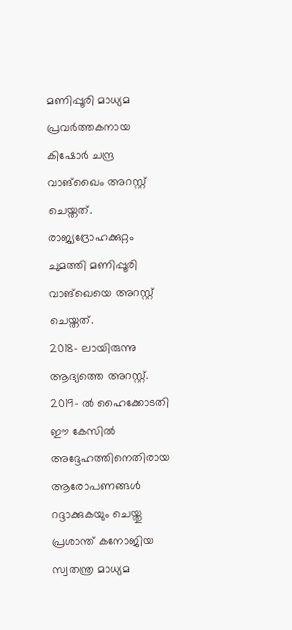മണിപ്പൂരി മാധ്യമ പ്രവർത്തകനായ കിഷോർ ചന്ദ്ര വാങ്ഖൈം അറസ്റ്റ് ചെയ്തത്. രാജ്യദ്രോഹക്കുറ്റം ചുമത്തി മണിപ്പൂരി വാങ്ഖെയെ അറസ്റ്റ് ചെയ്തത്.
2018- ലായിരുന്നു ആദ്യത്തെ അറസ്റ്റ്. 2019- ൽ ഹൈക്കോടതി ഈ കേസിൽ അദ്ദേഹത്തിനെതിരായ ആരോപണങ്ങൾ റദ്ദാക്കുകയും ചെയ്തു
പ്രശാന്ത് കനോജിയ
സ്വതന്ത്ര മാധ്യമ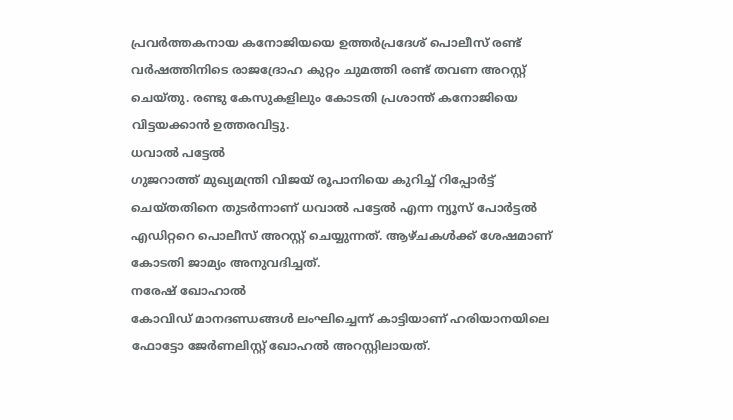പ്രവർത്തകനായ കനോജിയയെ ഉത്തർപ്രദേശ് പൊലീസ് രണ്ട് വർഷത്തിനിടെ രാജദ്രോഹ കുറ്റം ചുമത്തി രണ്ട് തവണ അറസ്റ്റ് ചെയ്തു. രണ്ടു കേസുകളിലും കോടതി പ്രശാന്ത് കനോജിയെ വിട്ടയക്കാൻ ഉത്തരവിട്ടു.
ധവാൽ പട്ടേൽ
ഗുജറാത്ത് മുഖ്യമന്ത്രി വിജയ് രൂപാനിയെ കുറിച്ച് റിപ്പോർട്ട് ചെയ്തതിനെ തുടർന്നാണ് ധവാൽ പട്ടേൽ എന്ന ന്യൂസ് പോർട്ടൽ എഡിറ്ററെ പൊലീസ് അറസ്റ്റ് ചെയ്യുന്നത്. ആഴ്ചകൾക്ക് ശേഷമാണ് കോടതി ജാമ്യം അനുവദിച്ചത്.
നരേഷ് ഖോഹാൽ
കോവിഡ് മാനദണ്ഡങ്ങൾ ലംഘിച്ചെന്ന് കാട്ടിയാണ് ഹരിയാനയിലെ ഫോട്ടോ ജേർണലിസ്റ്റ് ഖോഹൽ അറസ്റ്റിലായത്.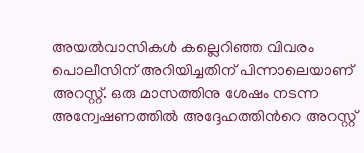അയൽവാസികൾ കല്ലെറിഞ്ഞ വിവരം പൊലീസിന് അറിയിച്ചതിന് പിന്നാലെയാണ് അറസ്റ്റ്. ഒരു മാസത്തിനു ശേഷം നടന്ന അന്വേഷണത്തിൽ അദ്ദേഹത്തിൻറെ അറസ്റ്റ്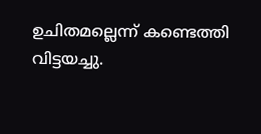ഉചിതമല്ലെന്ന് കണ്ടെത്തി വിട്ടയച്ചു.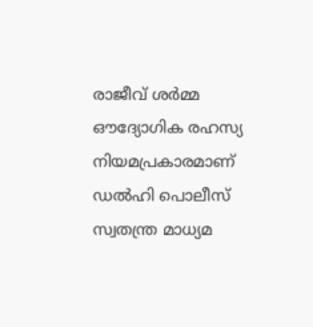രാജീവ് ശർമ്മ
ഔദ്യോഗിക രഹസ്യ നിയമപ്രകാരമാണ് ഡൽഹി പൊലീസ് സ്വതന്ത്ര മാധ്യമ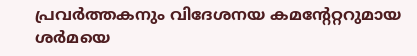പ്രവർത്തകനും വിദേശനയ കമന്റേറ്ററുമായ ശർമയെ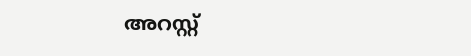അറസ്റ്റ്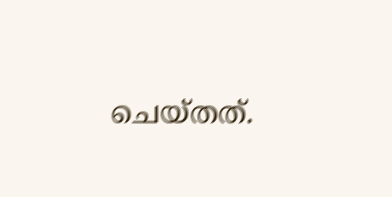ചെയ്തത്.